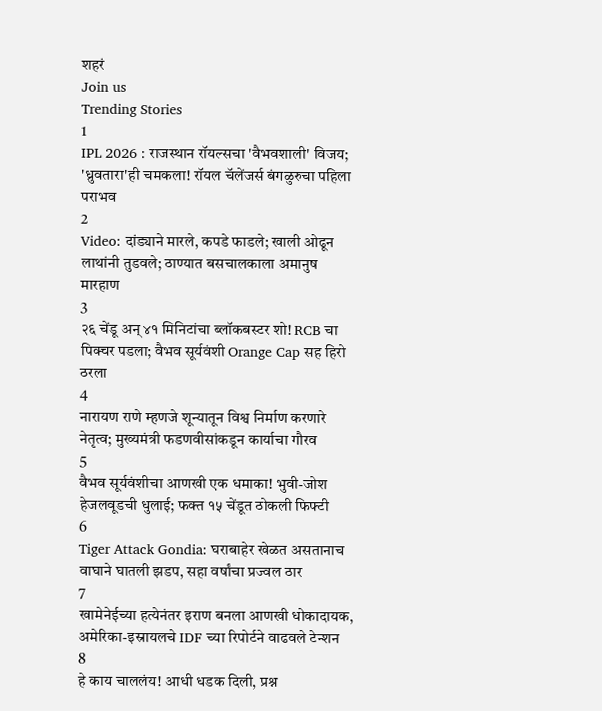शहरं
Join us
Trending Stories
1
IPL 2026 : राजस्थान रॉयल्सचा 'वैभवशाली' विजय; 'ध्रुवतारा'ही चमकला! रॉयल चॅलेंजर्स बंगळुरुचा पहिला पराभव
2
Video: दांड्याने मारले, कपडे फाडले; खाली ओढून लाथांनी तुडवले; ठाण्यात बसचालकाला अमानुष मारहाण
3
२६ चेंडू अन् ४१ मिनिटांचा ब्लॉकबस्टर शो! RCB चा पिक्चर पडला; वैभव सूर्यवंशी Orange Cap सह हिरो ठरला
4
नारायण राणे म्हणजे शून्यातून विश्व निर्माण करणारे नेतृत्व; मुख्यमंत्री फडणवीसांकडून कार्याचा गौरव
5
वैभव सूर्यवंशीचा आणखी एक धमाका! भुवी-जोश हेजलवूडची धुलाई; फक्त १५ चेंडूत ठोकली फिफ्टी
6
Tiger Attack Gondia: घराबाहेर खेळत असतानाच वाघाने घातली झडप, सहा वर्षांचा प्रज्वल ठार
7
खामेनेईच्या हत्येनंतर इराण बनला आणखी धोकादायक, अमेरिका-इस्रायलचे IDF च्या रिपोर्टने वाढवले टेन्शन
8
हे काय चाललंय! आधी धडक दिली, प्रश्न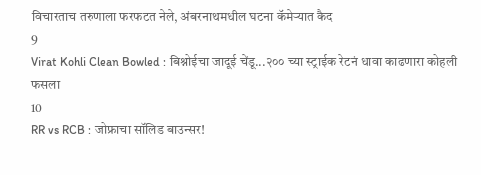विचारताच तरुणाला फरफटत नेले, अंबरनाथमधील घटना कॅमेऱ्यात कैद
9
Virat Kohli Clean Bowled : बिश्नोईचा जादूई चेंडू...२०० च्या स्ट्राईक रेटनं धावा काढणारा कोहली फसला
10
RR vs RCB : जोफ्राचा सॉलिड बाउन्सर!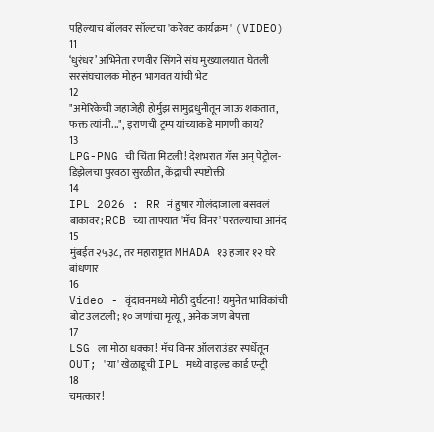पहिल्याच बॉलवर सॉल्टचा 'करेक्ट कार्यक्रम' (VIDEO)
11
‘धुरंधर’ अभिनेता रणवीर सिंगने संघ मुख्यालयात घेतली सरसंघचालक मोहन भागवत यांची भेट
12
"अमेरिकेची जहाजेही होर्मुझ सामुद्रधुनीतून जाऊ शकतात, फक्त त्यांनी...", इराणची ट्रम्प यांच्याकडे मागणी काय?
13
LPG-PNG ची चिंता मिटली! देशभरात गॅस अन् पेट्रोल-डिझेलचा पुरवठा सुरळीत, केंद्राची स्पष्टोक्ती
14
IPL 2026 : RR नं हुषार गोलंदाजाला बसवलं बाकावर; RCB च्या ताफ्यात 'मॅच विनर' परतल्याचा आनंद
15
मुंबईत २५३८, तर महाराष्ट्रात MHADA १३ हजार १२ घरे बांधणार
16
Video - वृंदावनमध्ये मोठी दुर्घटना! यमुनेत भाविकांची बोट उलटली; १० जणांचा मृत्यू, अनेक जण बेपत्ता
17
LSG ला मोठा धक्का! मॅच विनर ऑलराउंडर स्पर्धेतून OUT; 'या' खेळाडूची IPL मध्ये वाइल्ड कार्ड एन्ट्री
18
चमत्कार!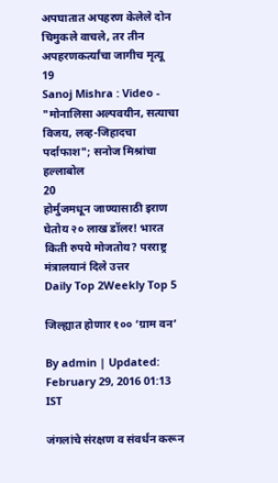अपघातात अपहरण केलेले दोन चिमुकले वाचले, तर तीन अपहरणकर्त्यांचा जागीच मृत्यू
19
Sanoj Mishra : Video - "मोनालिसा अल्पवयीन, सत्याचा विजय, लव्ह-जिहादचा पर्दाफाश"; सनोज मिश्रांचा हल्लाबोल
20
होर्मुजमधून जाण्यासाठी इराण घेतोय २० लाख डॉलर! भारत किती रुपये मोजतोय? परराष्ट्र मंत्रालयानं दिले उत्तर
Daily Top 2Weekly Top 5

जिल्ह्यात होणार १०० ‘ग्राम वन’

By admin | Updated: February 29, 2016 01:13 IST

जंगलांचे संरक्षण व संवर्धन करून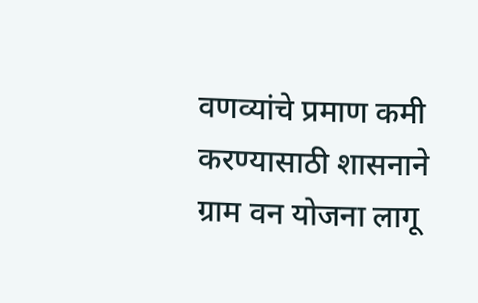वणव्यांचे प्रमाण कमी करण्यासाठी शासनाने ग्राम वन योजना लागू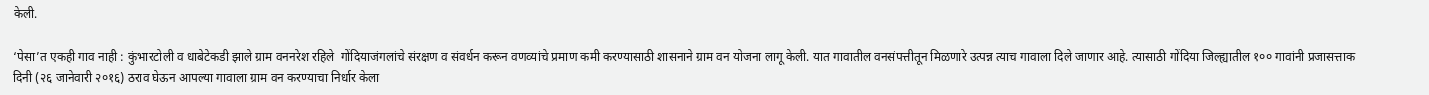केली.

‘पेसा’त एकही गाव नाही : कुंभारटोली व धाबेटेकडी झाले ग्राम वननरेश रहिले  गोंदियाजंगलांचे संरक्षण व संवर्धन करून वणव्यांचे प्रमाण कमी करण्यासाठी शासनाने ग्राम वन योजना लागू केली. यात गावातील वनसंपत्तीतून मिळणारे उत्पन्न त्याच गावाला दिले जाणार आहे. त्यासाठी गोंदिया जिल्ह्यातील १०० गावांनी प्रजासत्ताक दिनी (२६ जानेवारी २०१६) ठराव घेऊन आपल्या गावाला ग्राम वन करण्याचा निर्धार केला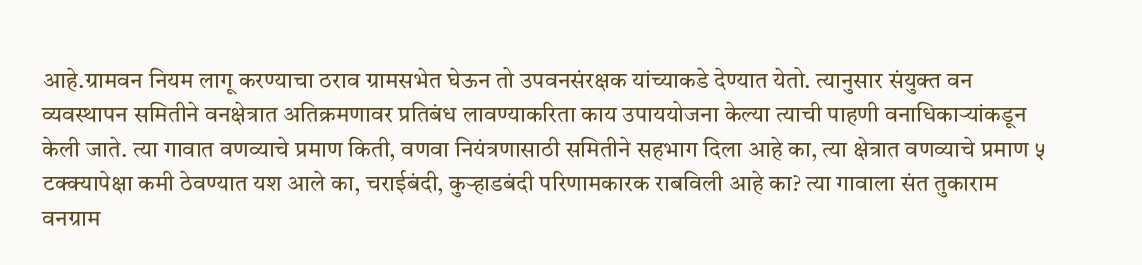आहे.ग्रामवन नियम लागू करण्याचा ठराव ग्रामसभेत घेऊन तो उपवनसंरक्षक यांच्याकडे देण्यात येतो. त्यानुसार संयुक्त वन व्यवस्थापन समितीने वनक्षेत्रात अतिक्रमणावर प्रतिबंध लावण्याकरिता काय उपाययोजना केल्या त्याची पाहणी वनाधिकाऱ्यांकडून केली जाते. त्या गावात वणव्याचे प्रमाण किती, वणवा नियंत्रणासाठी समितीने सहभाग दिला आहे का, त्या क्षेत्रात वणव्याचे प्रमाण ५ टक्क्यापेक्षा कमी ठेवण्यात यश आले का, चराईबंदी, कुऱ्हाडबंदी परिणामकारक राबविली आहे का? त्या गावाला संत तुकाराम वनग्राम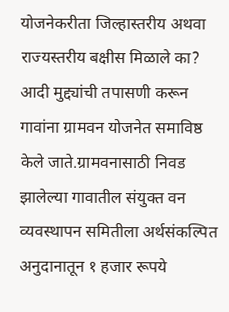योजनेकरीता जिल्हास्तरीय अथवा राज्यस्तरीय बक्षीस मिळाले का? आदी मुद्द्यांची तपासणी करून गावांना ग्रामवन योजनेत समाविष्ठ केले जाते.ग्रामवनासाठी निवड झालेल्या गावातील संयुक्त वन व्यवस्थापन समितीला अर्थसंकल्पित अनुदानातून १ हजार रूपये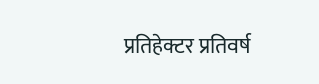प्रतिहेक्टर प्रतिवर्ष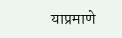याप्रमाणे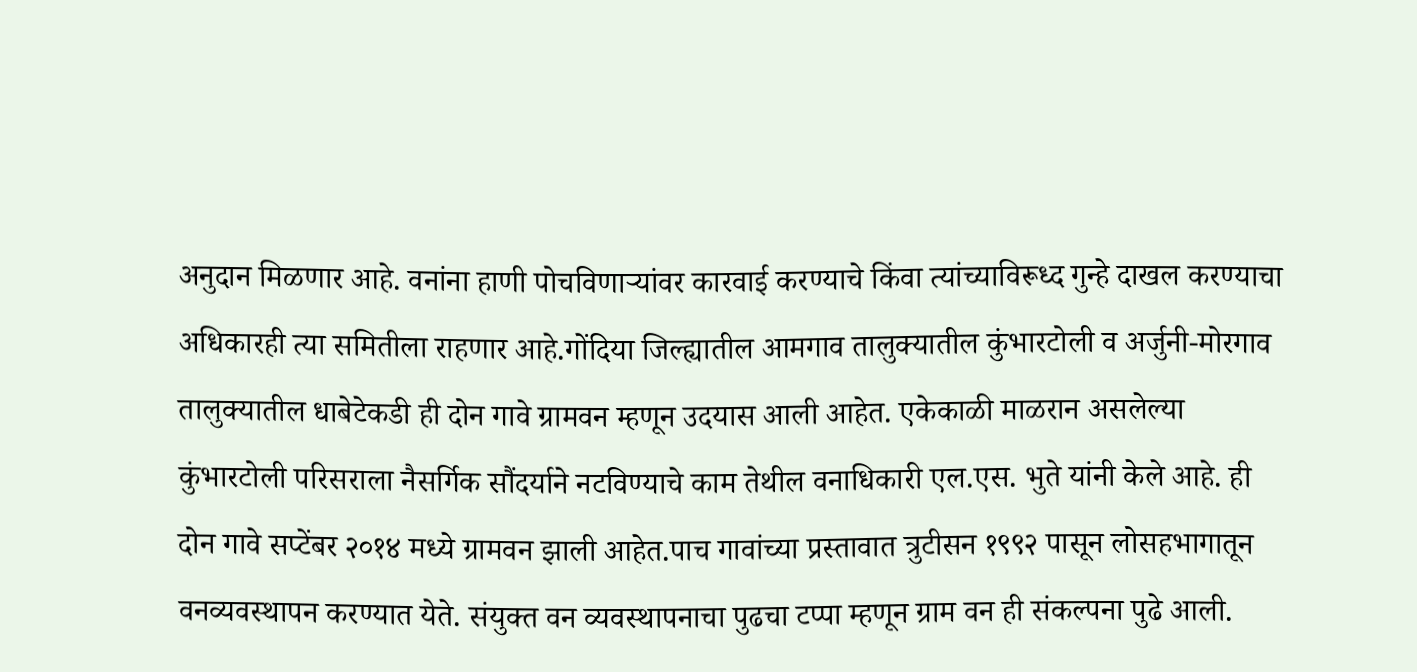अनुदान मिळणार आहे. वनांना हाणी पोचविणाऱ्यांवर कारवाई करण्याचे किंवा त्यांच्याविरूध्द गुन्हे दाखल करण्याचा अधिकारही त्या समितीला राहणार आहे.गोंदिया जिल्ह्यातील आमगाव तालुक्यातील कुंभारटोली व अर्जुनी-मोरगाव तालुक्यातील धाबेटेकडी ही दोन गावे ग्रामवन म्हणून उदयास आली आहेत. एकेकाळी माळरान असलेल्या कुंभारटोली परिसराला नैसर्गिक सौंदर्याने नटविण्याचे काम तेथील वनाधिकारी एल.एस. भुते यांनी केले आहे. ही दोन गावे सप्टेंबर २०१४ मध्ये ग्रामवन झाली आहेत.पाच गावांच्या प्रस्तावात त्रुटीसन १९९२ पासून लोसहभागातून वनव्यवस्थापन करण्यात येते. संयुक्त वन व्यवस्थापनाचा पुढचा टप्पा म्हणून ग्राम वन ही संकल्पना पुढे आली.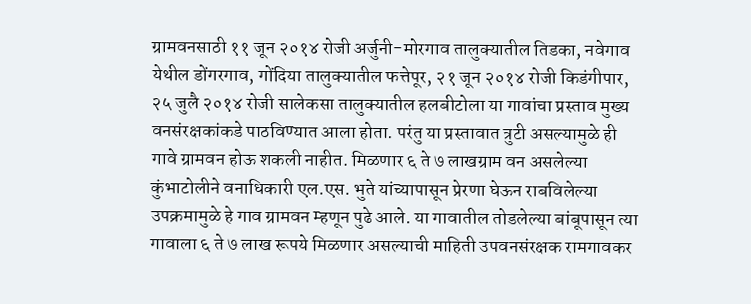ग्रामवनसाठी ११ जून २०१४ रोजी अर्जुनी-मोरगाव तालुक्यातील तिडका, नवेगाव येथील डोंगरगाव, गोंदिया तालुक्यातील फत्तेपूर, २१ जून २०१४ रोजी किडंगीपार, २५ जुलै २०१४ रोजी सालेकसा तालुक्यातील हलबीटोला या गावांचा प्रस्ताव मुख्य वनसंरक्षकांकडे पाठविण्यात आला होता. परंतु या प्रस्तावात त्रुटी असल्यामुळे ही गावे ग्रामवन होऊ शकली नाहीत. मिळणार ६ ते ७ लाखग्राम वन असलेल्या कुंभाटोलीने वनाधिकारी एल.एस. भुते यांच्यापासून प्रेरणा घेऊन राबविलेल्या उपक्रमामुळे हे गाव ग्रामवन म्हणून पुढे आले. या गावातील तोडलेल्या बांबूपासून त्या गावाला ६ ते ७ लाख रूपये मिळणार असल्याची माहिती उपवनसंरक्षक रामगावकर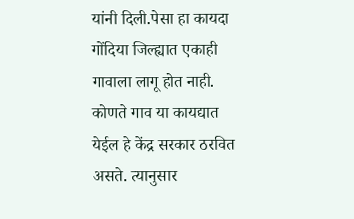यांनी दिली.पेसा हा कायदा गोंदिया जिल्ह्यात एकाही गावाला लागू होत नाही. कोणते गाव या कायद्यात येईल हे केंद्र सरकार ठरवित असते. त्यानुसार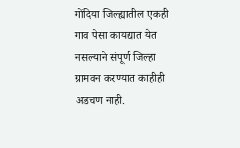गोंदिया जिल्ह्यातील एकही गाव पेसा कायद्यात येत नसल्याने संपूर्ण जिल्हा ग्रामवन करण्यात काहीही अडचण नाही.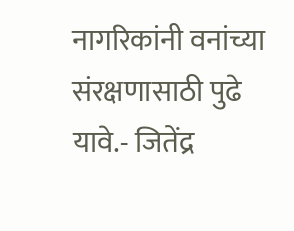नागरिकांनी वनांच्या संरक्षणासाठी पुढे यावे.- जितेंद्र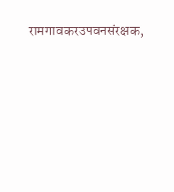रामगावकरउपवनसंरक्षक,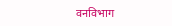वनविभाग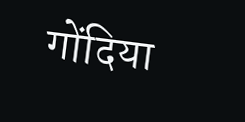गोंदिया